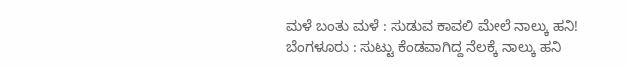ಮಳೆ ಬಂತು ಮಳೆ : ಸುಡುವ ಕಾವಲಿ ಮೇಲೆ ನಾಲ್ಕು ಹನಿ!
ಬೆಂಗಳೂರು : ಸುಟ್ಟು ಕೆಂಡವಾಗಿದ್ದ ನೆಲಕ್ಕೆ ನಾಲ್ಕು ಹನಿ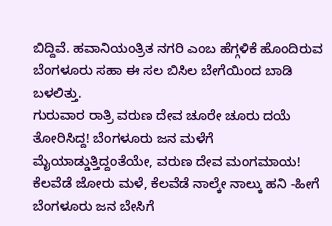ಬಿದ್ದಿವೆ. ಹವಾನಿಯಂತ್ರಿತ ನಗರಿ ಎಂಬ ಹೆಗ್ಗಳಿಕೆ ಹೊಂದಿರುವ ಬೆಂಗಳೂರು ಸಹಾ ಈ ಸಲ ಬಿಸಿಲ ಬೇಗೆಯಿಂದ ಬಾಡಿ ಬಳಲಿತ್ತು.
ಗುರುವಾರ ರಾತ್ರಿ ವರುಣ ದೇವ ಚೂರೇ ಚೂರು ದಯೆ ತೋರಿಸಿದ್ದ! ಬೆಂಗಳೂರು ಜನ ಮಳೆಗೆ ಮೈಯಾಡ್ಡುತ್ತಿದ್ದಂತೆಯೇ, ವರುಣ ದೇವ ಮಂಗಮಾಯ! ಕೆಲವೆಡೆ ಜೋರು ಮಳೆ, ಕೆಲವೆಡೆ ನಾಲ್ಕೇ ನಾಲ್ಕು ಹನಿ -ಹೀಗೆ ಬೆಂಗಳೂರು ಜನ ಬೇಸಿಗೆ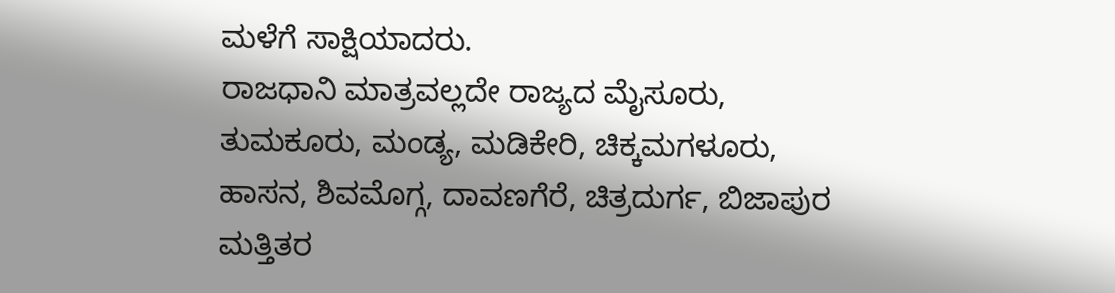ಮಳೆಗೆ ಸಾಕ್ಷಿಯಾದರು.
ರಾಜಧಾನಿ ಮಾತ್ರವಲ್ಲದೇ ರಾಜ್ಯದ ಮೈಸೂರು, ತುಮಕೂರು, ಮಂಡ್ಯ, ಮಡಿಕೇರಿ, ಚಿಕ್ಕಮಗಳೂರು, ಹಾಸನ, ಶಿವಮೊಗ್ಗ, ದಾವಣಗೆರೆ, ಚಿತ್ರದುರ್ಗ, ಬಿಜಾಪುರ ಮತ್ತಿತರ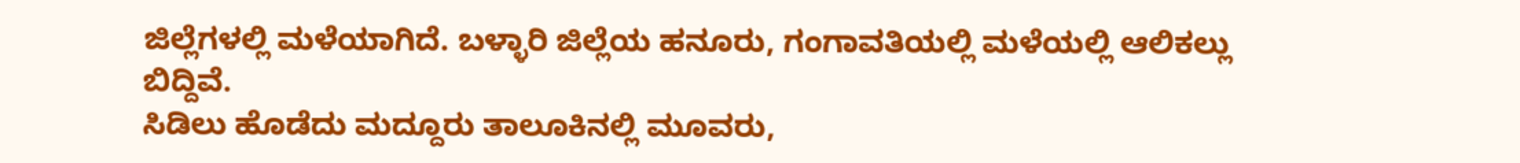ಜಿಲ್ಲೆಗಳಲ್ಲಿ ಮಳೆಯಾಗಿದೆ. ಬಳ್ಳಾರಿ ಜಿಲ್ಲೆಯ ಹನೂರು, ಗಂಗಾವತಿಯಲ್ಲಿ ಮಳೆಯಲ್ಲಿ ಆಲಿಕಲ್ಲು ಬಿದ್ದಿವೆ.
ಸಿಡಿಲು ಹೊಡೆದು ಮದ್ದೂರು ತಾಲೂಕಿನಲ್ಲಿ ಮೂವರು,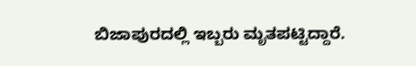ಬಿಜಾಪುರದಲ್ಲಿ ಇಬ್ಬರು ಮೃತಪಟ್ಟಿದ್ದಾರೆ.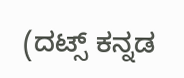(ದಟ್ಸ್ ಕನ್ನಡ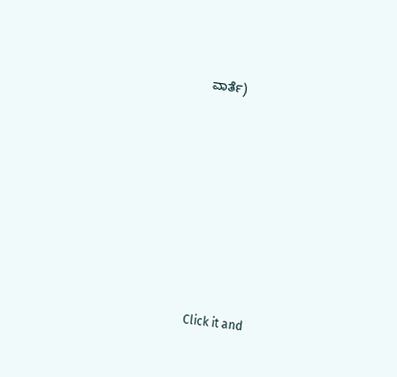ವಾರ್ತೆ)












Click it and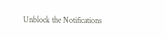Unblock the Notifications